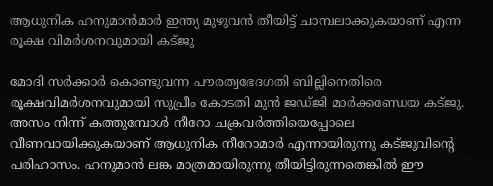ആധുനിക ഹനുമാന്‍മാര്‍ ഇന്ത്യ മുഴുവന്‍ തീയിട്ട് ചാമ്പലാക്കുകയാണ് എന്ന രൂക്ഷ വിമര്‍ശനവുമായി കട്ജു

മോദി സര്‍ക്കാര്‍ കൊണ്ടുവന്ന പൗരത്വഭേദഗതി ബില്ലിനെതിരെ രൂക്ഷവിമര്‍ശനവുമായി സുപ്രീം കോടതി മുന്‍ ജഡ്ജി മാര്‍ക്കണ്ഡേയ കട്ജു. അസം നിന്ന് കത്തുമ്പോള്‍ നീറോ ചക്രവര്‍ത്തിയെപ്പോലെ വീണവായിക്കുകയാണ് ആധുനിക നീറോമാര്‍ എന്നായിരുന്നു കട്ജുവിന്റെ പരിഹാസം. ഹനുമാന്‍ ലങ്ക മാത്രമായിരുന്നു തീയിട്ടിരുന്നതെങ്കില്‍ ഈ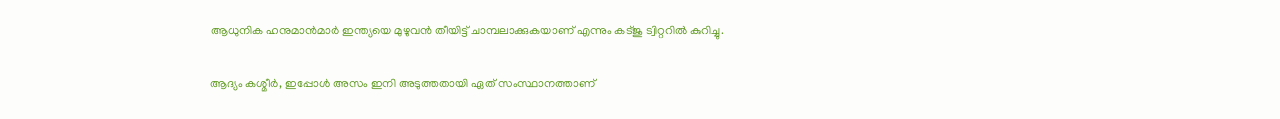ആധുനിക ഹനുമാന്‍മാര്‍ ഇന്ത്യയെ മുഴുവന്‍ തീയിട്ട് ചാമ്പലാക്കുകയാണ് എന്നും കട്ജു ട്വിറ്ററില്‍ കുറിച്ചു.

ആദ്യം കശ്മീര്‍, ഇപ്പോള്‍ അസം ഇനി അടുത്തതായി ഏത് സംസ്ഥാനത്താണ്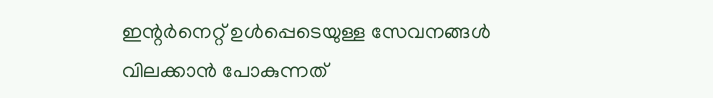ഇന്റര്‍നെറ്റ് ഉള്‍പ്പെടെയുള്ള സേവനങ്ങള്‍ വിലക്കാന്‍ പോകുന്നത്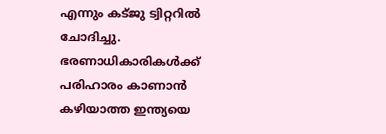എന്നും കട്ജു ട്വിറ്ററില്‍ ചോദിച്ചു. ഭരണാധികാരികള്‍ക്ക് പരിഹാരം കാണാന്‍ കഴിയാത്ത ഇന്ത്യയെ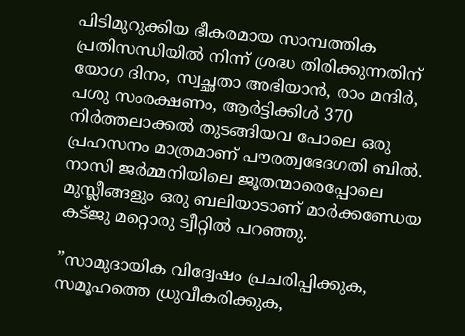പിടിമുറുക്കിയ ഭീകരമായ സാമ്പത്തിക പ്രതിസന്ധിയില്‍ നിന്ന് ശ്രദ്ധ തിരിക്കുന്നതിന് യോഗ ദിനം, സ്വച്ഛതാ അഭിയാന്‍, രാം മന്ദിര്‍, പശു സംരക്ഷണം, ആര്‍ട്ടിക്കിള്‍ 370 നിര്‍ത്തലാക്കല്‍ തുടങ്ങിയവ പോലെ ഒരു പ്രഹസനം മാത്രമാണ് പൗരത്വഭേദഗതി ബില്‍. നാസി ജര്‍മ്മനിയിലെ ജൂതന്മാരെപ്പോലെ മുസ്ലീങ്ങളും ഒരു ബലിയാടാണ് മാര്‍ക്കണ്ഡേയ കട്ജു മറ്റൊരു ട്വീറ്റില്‍ പറഞ്ഞു.

”സാമുദായിക വിദ്വേഷം പ്രചരിപ്പിക്കുക, സമൂഹത്തെ ധ്രുവീകരിക്കുക,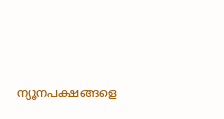ന്യൂനപക്ഷങ്ങളെ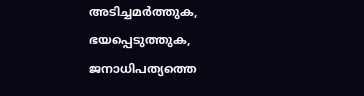അടിച്ചമര്‍ത്തുക, ഭയപ്പെടുത്തുക, ജനാധിപത്യത്തെ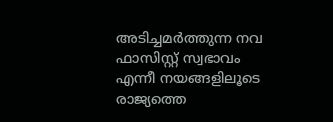അടിച്ചമര്‍ത്തുന്ന നവ ഫാസിസ്റ്റ് സ്വഭാവം എന്നീ നയങ്ങളിലൂടെ രാജ്യത്തെ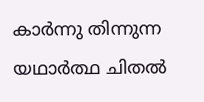കാര്‍ന്നു തിന്നുന്ന യഥാര്‍ത്ഥ ചിതല്‍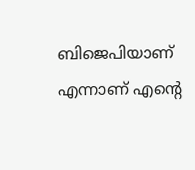ബിജെപിയാണ് എന്നാണ് എന്റെ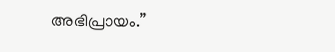അഭിപ്രായം.”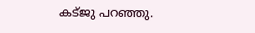കട്ജു പറഞ്ഞു.